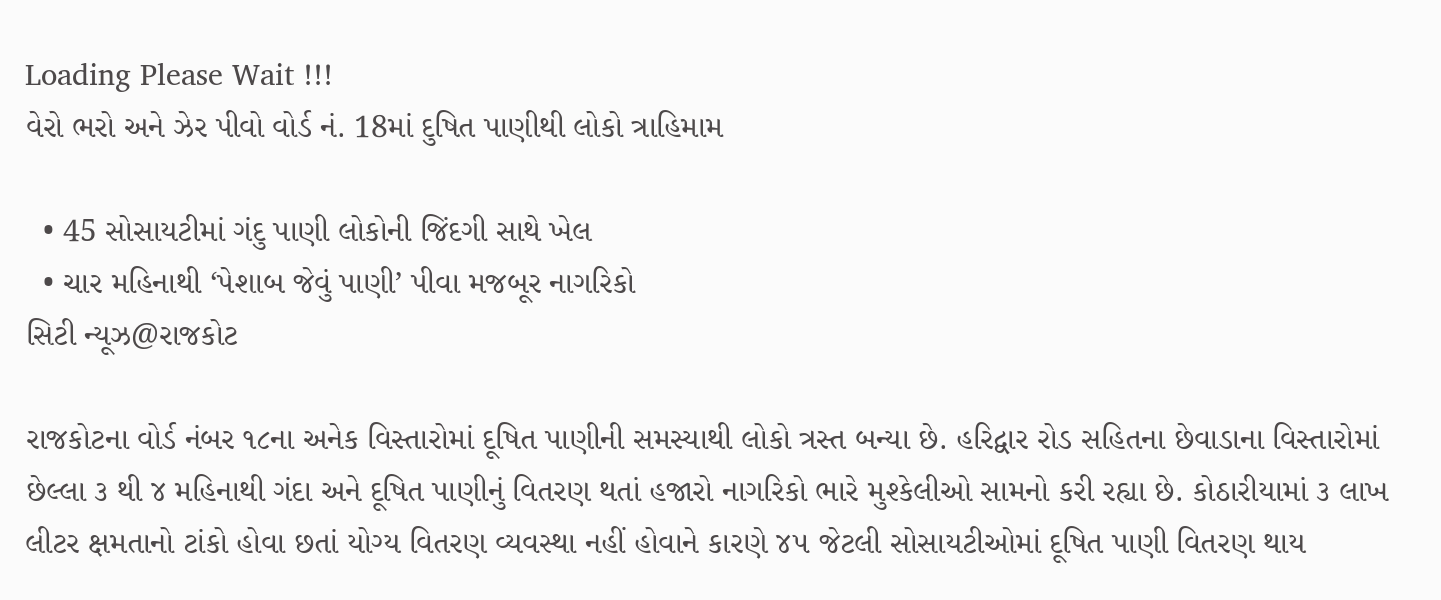Loading Please Wait !!!
વેરો ભરો અને ઝેર પીવો વોર્ડ નં. 18માં દુષિત પાણીથી લોકો ત્રાહિમામ

  • 45 સોસાયટીમાં ગંદુ પાણી લોકોની જિંદગી સાથે ખેલ
  • ચાર મહિનાથી ‘પેશાબ જેવું પાણી’ પીવા મજબૂર નાગરિકો
સિટી ન્યૂઝ@રાજકોટ

રાજકોટના વોર્ડ નંબર ૧૮ના અનેક વિસ્તારોમાં દૂષિત પાણીની સમસ્યાથી લોકો ત્રસ્ત બન્યા છે. હરિદ્વાર રોડ સહિતના છેવાડાના વિસ્તારોમાં છેલ્લા ૩ થી ૪ મહિનાથી ગંદા અને દૂષિત પાણીનું વિતરણ થતાં હજારો નાગરિકો ભારે મુશ્કેલીઓ સામનો કરી રહ્યા છે. કોઠારીયામાં ૩ લાખ લીટર ક્ષમતાનો ટાંકો હોવા છતાં યોગ્ય વિતરણ વ્યવસ્થા નહીં હોવાને કારણે ૪૫ જેટલી સોસાયટીઓમાં દૂષિત પાણી વિતરણ થાય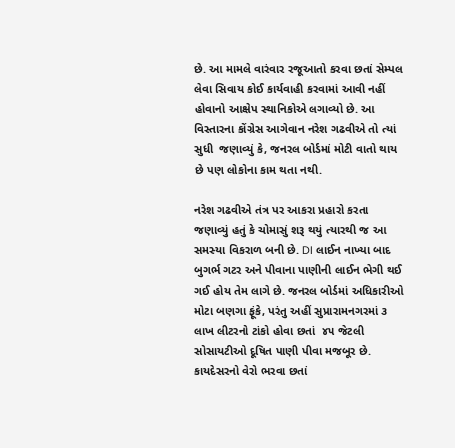છે. આ મામલે વારંવાર રજૂઆતો કરવા છતાં સેમ્પલ લેવા સિવાય કોઈ કાર્યવાહી કરવામાં આવી નહીં હોવાનો આક્ષેપ સ્થાનિકોએ લગાવ્યો છે. આ વિસ્તારના કોંગ્રેસ આગેવાન નરેશ ગઢવીએ તો ત્યાં સુધી  જણાવ્યું કે, જનરલ બોર્ડમાં મોટી વાતો થાય છે પણ લોકોના કામ થતા નથી.

નરેશ ગઢવીએ તંત્ર પર આકરા પ્રહારો કરતા જણાવ્યું હતું કે ચોમાસું શરૂ થયું ત્યારથી જ આ સમસ્યા વિકરાળ બની છે. DI લાઈન નાખ્યા બાદ બુગર્ભ ગટર અને પીવાના પાણીની લાઈન ભેગી થઈ ગઈ હોય તેમ લાગે છે. જનરલ બોર્ડમાં અધિકારીઓ મોટા બણગા ફૂંકે, પરંતુ અહીં સુપ્રારામનગરમાં ૩ લાખ લીટરનો ટાંકો હોવા છતાં  ૪૫ જેટલી સોસાયટીઓ દૂષિત પાણી પીવા મજબૂર છે. કાયદેસરનો વેરો ભરવા છતાં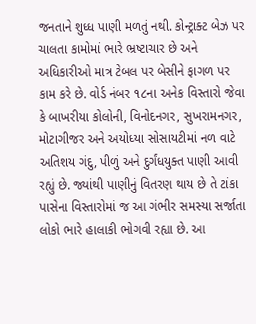જનતાને શુધ્ધ પાણી મળતું નથી. કોન્ટ્રાક્ટ બેઝ પર ચાલતા કામોમાં ભારે ભ્રષ્ટાચાર છે અને અધિકારીઓ માત્ર ટેબલ પર બેસીને ફાગળ પર કામ કરે છે. વોર્ડ નંબર ૧૮ના અનેક વિસ્તારો જેવા કે બાખરીયા કોલોની, વિનોદનગર, સુખરામનગર, મોટાગીજર અને અયોધ્યા સોસાયટીમાં નળ વાટે અતિશય ગંદુ, પીળું અને દુર્ગંધયુક્ત પાણી આવી રહ્યું છે. જ્યાંથી પાણીનું વિતરણ થાય છે તે ટાંકા પાસેના વિસ્તારોમાં જ આ ગંભીર સમસ્યા સર્જાતા લોકો ભારે હાલાકી ભોગવી રહ્યા છે. આ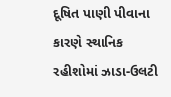દૂષિત પાણી પીવાના કારણે સ્થાનિક રહીશોમાં ઝાડા-ઉલટી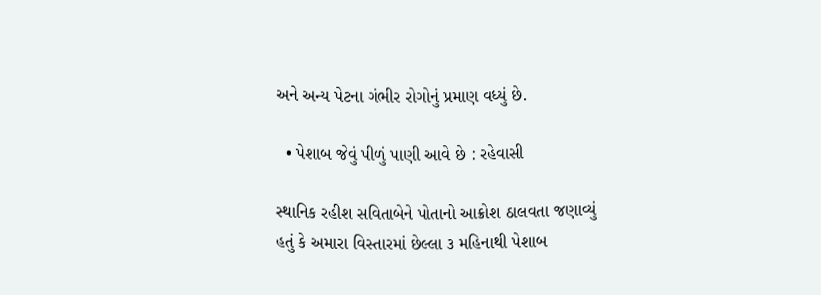અને અન્ય પેટના ગંભીર રોગોનું પ્રમાણ વધ્યું છે.

  • પેશાબ જેવું પીળું પાણી આવે છે : રહેવાસી

સ્થાનિક રહીશ સવિતાબેને પોતાનો આક્રોશ ઠાલવતા જણાવ્યું હતું કે અમારા વિસ્તારમાં છેલ્લા ૩ મહિનાથી પેશાબ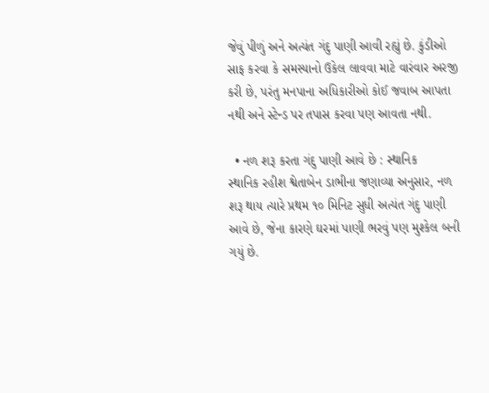જેવું પીળું અને અત્યંત ગંદુ પાણી આવી રહ્યું છે. કુંડીઓ સાફ કરવા કે સમસ્યાનો ઉકેલ લાવવા માટે વારંવાર અરજી કરી છે, પરંતુ મનપાના અધિકારીઓ કોઈ જવાબ આપતા નથી અને સ્ટેન્ડ પર તપાસ કરવા પણ આવતા નથી.

  • નળ શરૂ કરતા ગંદુ પાણી આવે છે : સ્થાનિક
સ્થાનિક રહીશ શ્વેતાબેન ડાભીના જણાવ્યા અનુસાર, નળ શરૂ થાય ત્યારે પ્રથમ ૧૦ મિનિટ સુધી અત્યંત ગંદુ પાણી આવે છે, જેના કારણે ઘરમાં પાણી ભરવું પણ મુશ્કેલ બની ગયું છે.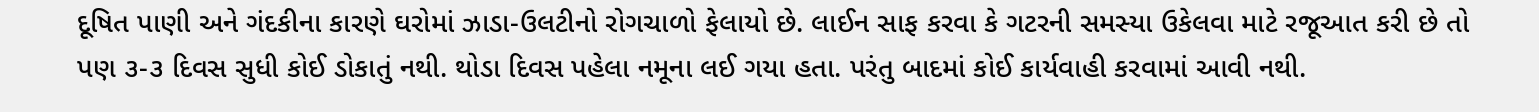દૂષિત પાણી અને ગંદકીના કારણે ઘરોમાં ઝાડા-ઉલટીનો રોગચાળો ફેલાયો છે. લાઈન સાફ કરવા કે ગટરની સમસ્યા ઉકેલવા માટે રજૂઆત કરી છે તો પણ ૩-૩ દિવસ સુધી કોઈ ડોકાતું નથી. થોડા દિવસ પહેલા નમૂના લઈ ગયા હતા. પરંતુ બાદમાં કોઈ કાર્યવાહી કરવામાં આવી નથી.